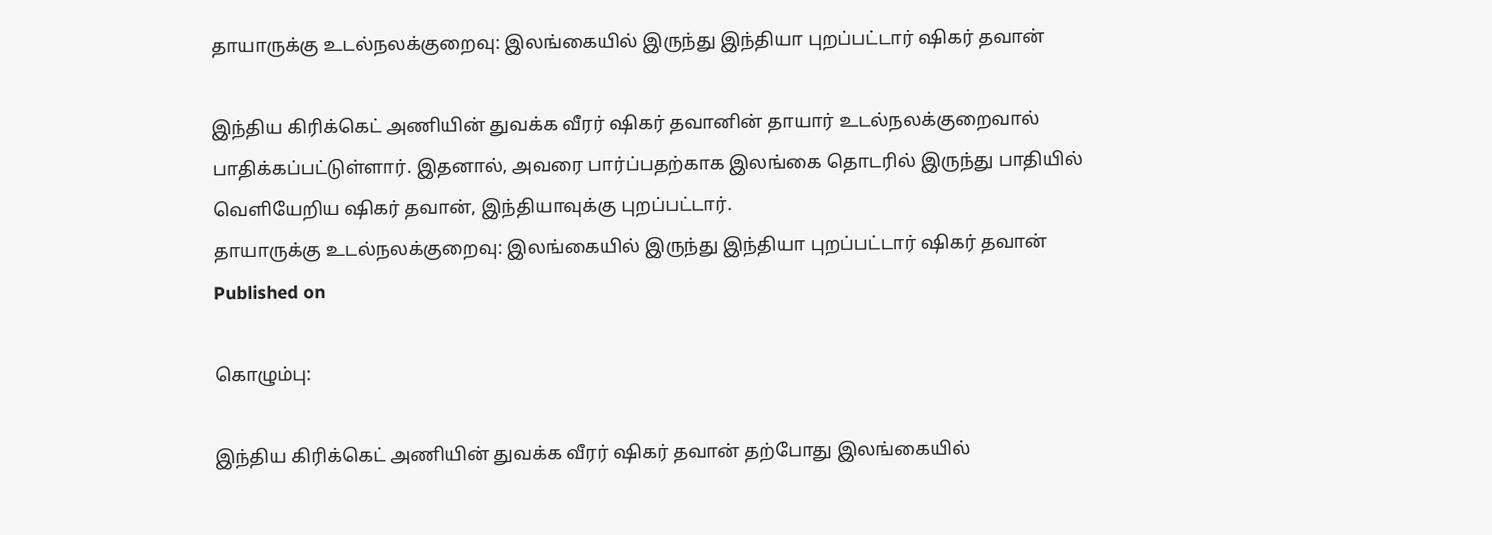தாயாருக்கு உடல்நலக்குறைவு: இலங்கையில் இருந்து இந்தியா புறப்பட்டார் ஷிகர் தவான்

இந்திய கிரிக்கெட் அணியின் துவக்க வீரர் ஷிகர் தவானின் தாயார் உடல்நலக்குறைவால் பாதிக்கப்பட்டுள்ளார். இதனால், அவரை பார்ப்பதற்காக இலங்கை தொடரில் இருந்து பாதியில் வெளியேறிய ஷிகர் தவான், இந்தியாவுக்கு புறப்பட்டார்.
தாயாருக்கு உடல்நலக்குறைவு: இலங்கையில் இருந்து இந்தியா புறப்பட்டார் ஷிகர் தவான்
Published on

கொழும்பு:

இந்திய கிரிக்கெட் அணியின் துவக்க வீரர் ஷிகர் தவான் தற்போது இலங்கையில்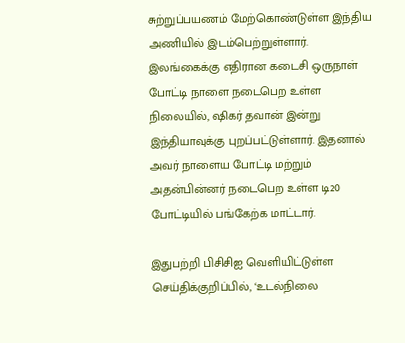சுற்றுப்பயணம் மேற்கொண்டுள்ள இந்திய அணியில் இடம்பெற்றுள்ளார். இலங்கைக்கு எதிரான கடைசி ஒருநாள் போட்டி நாளை நடைபெற உள்ள நிலையில், ஷிகர் தவான் இன்று இந்தியாவுக்கு புறப்பட்டுள்ளார். இதனால் அவர் நாளைய போட்டி மற்றும் அதன்பின்னர் நடைபெற உள்ள டி20 போட்டியில் பங்கேற்க மாட்டார்.

இதுபற்றி பிசிசிஐ வெளியிட்டுள்ள செய்திக்குறிப்பில், ‘உடல்நிலை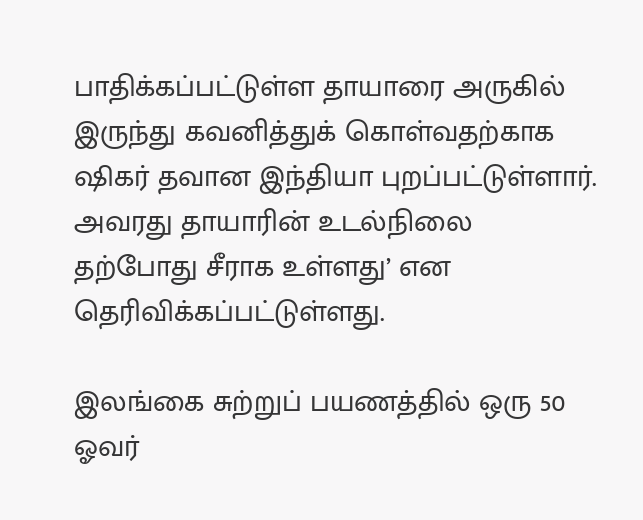பாதிக்கப்பட்டுள்ள தாயாரை அருகில் இருந்து கவனித்துக் கொள்வதற்காக ஷிகர் தவான இந்தியா புறப்பட்டுள்ளார். அவரது தாயாரின் உடல்நிலை தற்போது சீராக உள்ளது’ என தெரிவிக்கப்பட்டுள்ளது.

இலங்கை சுற்றுப் பயணத்தில் ஒரு 50 ஓவர்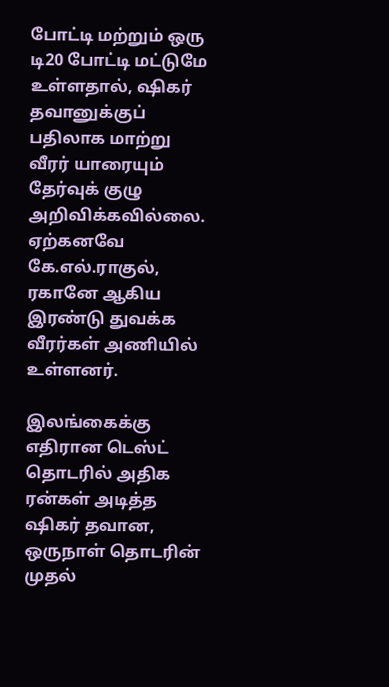போட்டி மற்றும் ஒரு டி20 போட்டி மட்டுமே உள்ளதால், ஷிகர் தவானுக்குப் பதிலாக மாற்று வீரர் யாரையும் தேர்வுக் குழு அறிவிக்கவில்லை. ஏற்கனவே கே.எல்.ராகுல், ரகானே ஆகிய இரண்டு துவக்க வீரர்கள் அணியில் உள்ளனர்.

இலங்கைக்கு எதிரான டெஸ்ட் தொடரில் அதிக ரன்கள் அடித்த ஷிகர் தவான, ஒருநாள் தொடரின் முதல்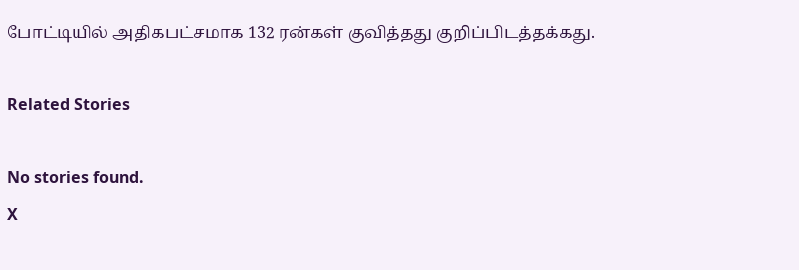போட்டியில் அதிகபட்சமாக 132 ரன்கள் குவித்தது குறிப்பிடத்தக்கது.

Related Stories

No stories found.
X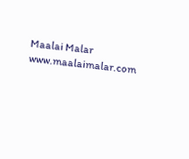Maalai Malar
www.maalaimalar.com